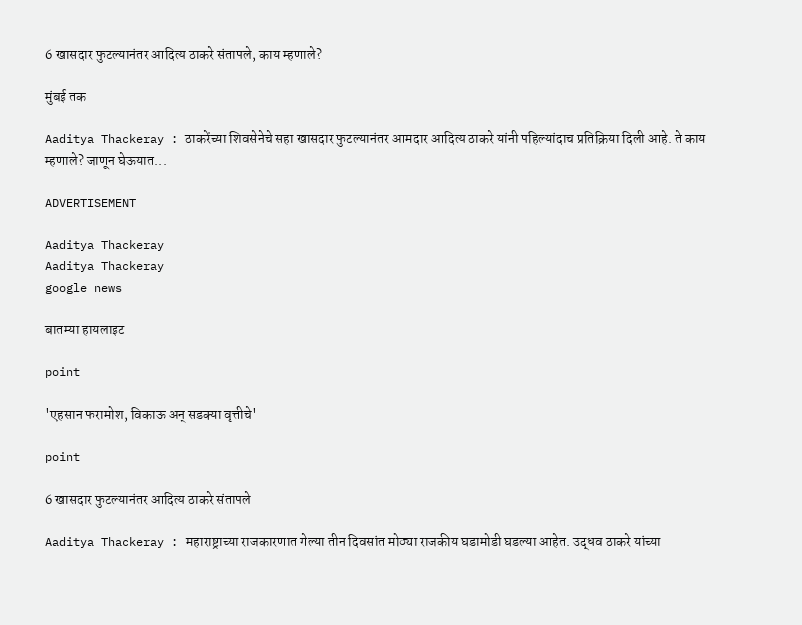6 खासदार फुटल्यानंतर आदित्य ठाकरे संतापले, काय म्हणाले?

मुंबई तक

Aaditya Thackeray : ठाकरेंच्या शिवसेनेचे सहा खासदार फुटल्यानंतर आमदार आदित्य ठाकरे यांनी पहिल्यांदाच प्रतिक्रिया दिली आहे. ते काय म्हणाले? जाणून घेऊयात...

ADVERTISEMENT

Aaditya Thackeray
Aaditya Thackeray
google news

बातम्या हायलाइट

point

'एहसान फरामोश, विकाऊ अन् सडक्या वृत्तीचे'

point

6 खासदार फुटल्यानंतर आदित्य ठाकरे संतापले

Aaditya Thackeray : महाराष्ट्राच्या राजकारणात गेल्या तीन दिवसांत मोठ्या राजकीय घडामोडी घडल्या आहेत. उद्धव ठाकरे यांच्या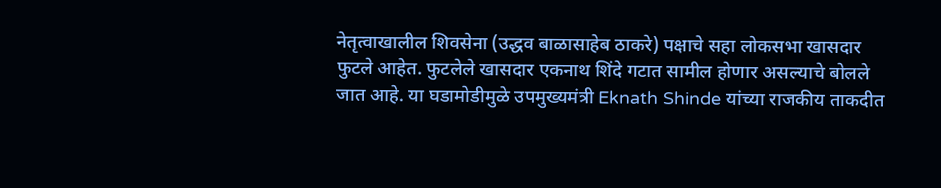नेतृत्वाखालील शिवसेना (उद्धव बाळासाहेब ठाकरे) पक्षाचे सहा लोकसभा खासदार फुटले आहेत. फुटलेले खासदार एकनाथ शिंदे गटात सामील होणार असल्याचे बोलले जात आहे. या घडामोडीमुळे उपमुख्यमंत्री Eknath Shinde यांच्या राजकीय ताकदीत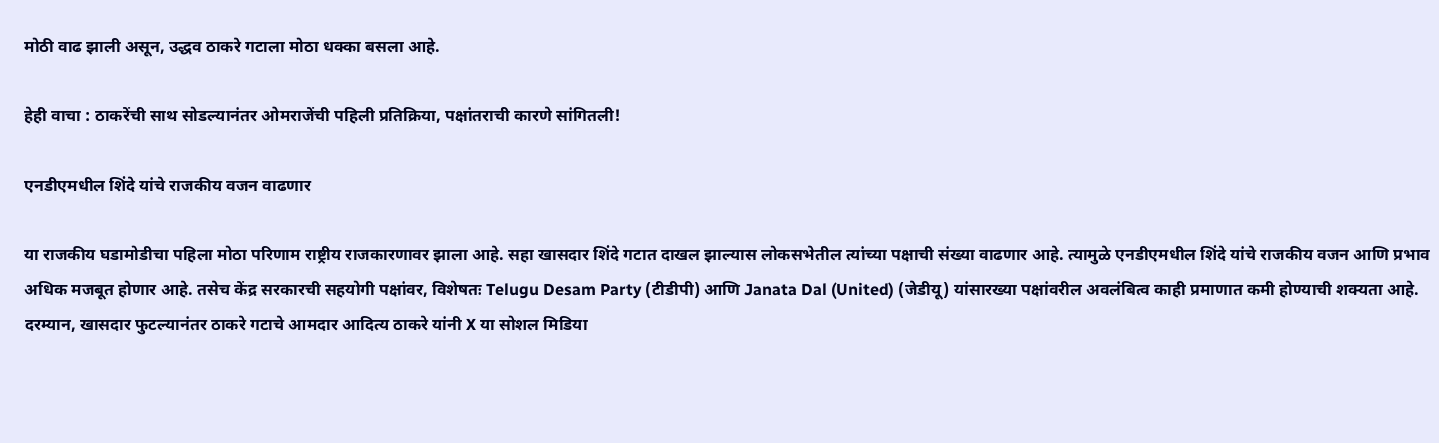मोठी वाढ झाली असून, उद्धव ठाकरे गटाला मोठा धक्का बसला आहे.

हेही वाचा : ठाकरेंची साथ सोडल्यानंतर ओमराजेंची पहिली प्रतिक्रिया, पक्षांतराची कारणे सांगितली!

एनडीएमधील शिंदे यांचे राजकीय वजन वाढणार

या राजकीय घडामोडीचा पहिला मोठा परिणाम राष्ट्रीय राजकारणावर झाला आहे. सहा खासदार शिंदे गटात दाखल झाल्यास लोकसभेतील त्यांच्या पक्षाची संख्या वाढणार आहे. त्यामुळे एनडीएमधील शिंदे यांचे राजकीय वजन आणि प्रभाव अधिक मजबूत होणार आहे. तसेच केंद्र सरकारची सहयोगी पक्षांवर, विशेषतः Telugu Desam Party (टीडीपी) आणि Janata Dal (United) (जेडीयू) यांसारख्या पक्षांवरील अवलंबित्व काही प्रमाणात कमी होण्याची शक्यता आहे. दरम्यान, खासदार फुटल्यानंतर ठाकरे गटाचे आमदार आदित्य ठाकरे यांनी X या सोशल मिडिया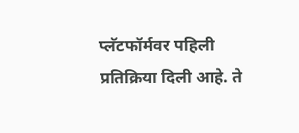प्लॅटफॉर्मवर पहिली प्रतिक्रिया दिली आहे. ते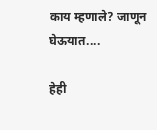काय म्हणाले? जाणून घेऊयात....

हेही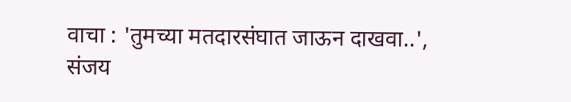वाचा : 'तुमच्या मतदारसंघात जाऊन दाखवा..', संजय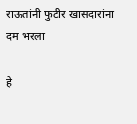राऊतांनी फुटीर खासदारांना दम भरला

हे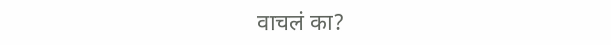वाचलं का?